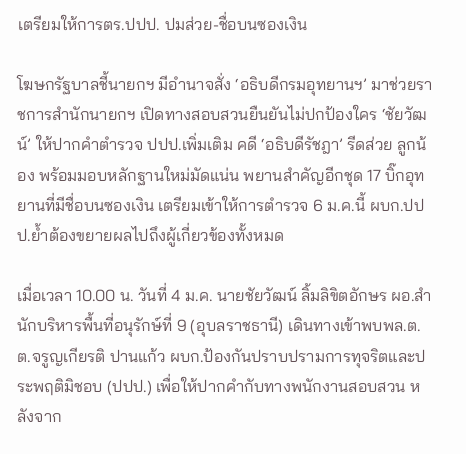เตรียมให้การตร.ปปป. ปมส่วย-ชื่อบนซองเงิน

โฆษกรัฐบาลชี้นายกฯ มีอำนาจสั่ง ‘อธิบดีกรมอุทยานฯ’ มาช่วยราชการสำนักนายกฯ เปิดทางสอบสวนยืนยันไม่ปกป้องใคร ‘ชัยวัฒน์’ ให้ปากคำตำรวจ ปปป.เพิ่มเติม คดี ‘อธิบดีรัชฎา’ รีดส่วย ลูกน้อง พร้อมมอบหลักฐานใหม่มัดแน่น พยานสำคัญอีกชุด 17 บิ๊กอุทยานที่มีชื่อบนซองเงิน เตรียมเข้าให้การตำรวจ 6 ม.ค.นี้ ผบก.ปปป.ย้ำต้องขยายผลไปถึงผู้เกี่ยวข้องทั้งหมด

เมื่อเวลา 10.00 น. วันที่ 4 ม.ค. นายชัยวัฒน์ ลิ้มลิขิตอักษร ผอ.สำนักบริหารพื้นที่อนุรักษ์ที่ 9 (อุบลราชธานี) เดินทางเข้าพบพล.ต.ต.จรูญเกียรติ ปานแก้ว ผบก.ป้องกันปราบปรามการทุจริตและประพฤติมิชอบ (ปปป.) เพื่อให้ปากคำกับทางพนักงานสอบสวน หลังจาก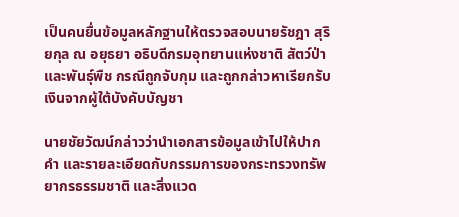เป็นคนยื่นข้อมูลหลักฐานให้ตรวจสอบนายรัชฎา สุริยกุล ณ อยุธยา อธิบดีกรมอุทยานแห่งชาติ สัตว์ป่า และพันธุ์พืช กรณีถูกจับกุม และถูกกล่าวหาเรียกรับเงินจากผู้ใต้บังคับบัญชา

นายชัยวัฒน์กล่าวว่านำเอกสารข้อมูลเข้าไปให้ปากคำ และรายละเอียดกับกรรมการของกระทรวงทรัพยากรธรรมชาติ และสิ่งแวด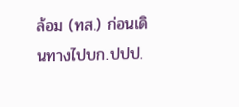ล้อม (ทส.) ก่อนเดินทางไปบก.ปปป.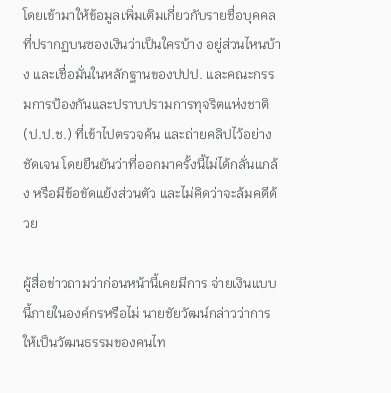โดยเข้ามาให้ข้อมูลเพิ่มเติมเกี่ยวกับรายชื่อบุคคลที่ปรากฏบนซองเงินว่าเป็นใครบ้าง อยู่ส่วนไหนบ้าง และเชื่อมั่นในหลักฐานของปปป. และคณะกรรมการป้องกันและปราบปรามการทุจริตแห่งชาติ (ป.ป.ช.) ที่เข้าไปตรวจค้น และถ่ายคลิปไว้อย่างชัดเจน โดยยืนยันว่าที่ออกมาครั้งนี้ไม่ได้กลั่นแกล้ง หรือมีข้อขัดแย้งส่วนตัว และไม่คิดว่าจะล้มคดีด้วย

ผู้สื่อข่าวถามว่าก่อนหน้านี้เคยมีการ จ่ายเงินแบบนี้ภายในองค์กรหรือไม่ นายชัยวัฒน์กล่าวว่าการให้เป็นวัฒนธรรมของคนไท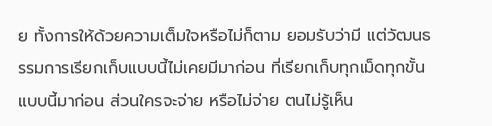ย ทั้งการให้ด้วยความเต็มใจหรือไม่ก็ตาม ยอมรับว่ามี แต่วัฒนธรรมการเรียกเก็บแบบนี้ไม่เคยมีมาก่อน ที่เรียกเก็บทุกเม็ดทุกขั้นแบบนี้มาก่อน ส่วนใครจะจ่าย หรือไม่จ่าย ตนไม่รู้เห็น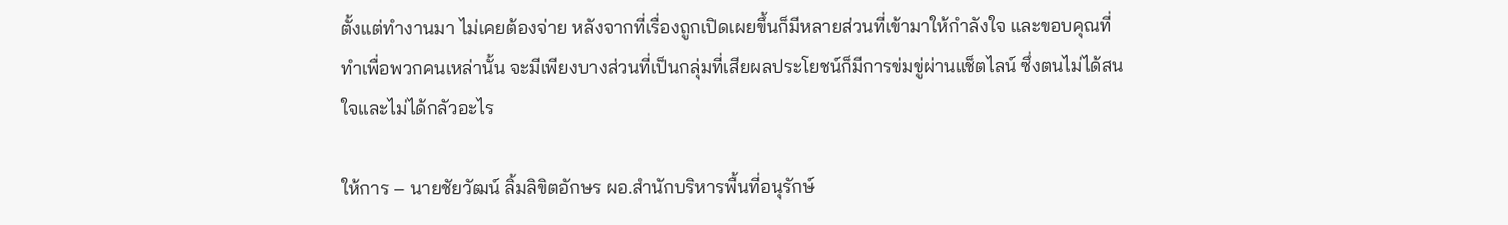ตั้งแต่ทำงานมา ไม่เคยต้องจ่าย หลังจากที่เรื่องถูกเปิดเผยขึ้นก็มีหลายส่วนที่เข้ามาให้กำลังใจ และขอบคุณที่ทำเพื่อพวกคนเหล่านั้น จะมีเพียงบางส่วนที่เป็นกลุ่มที่เสียผลประโยชน์ก็มีการข่มขู่ผ่านแช็ตไลน์ ซึ่งตนไม่ได้สนใจและไม่ได้กลัวอะไร

ให้การ – นายชัยวัฒน์ ลิ้มลิขิตอักษร ผอ.สำนักบริหารพื้นที่อนุรักษ์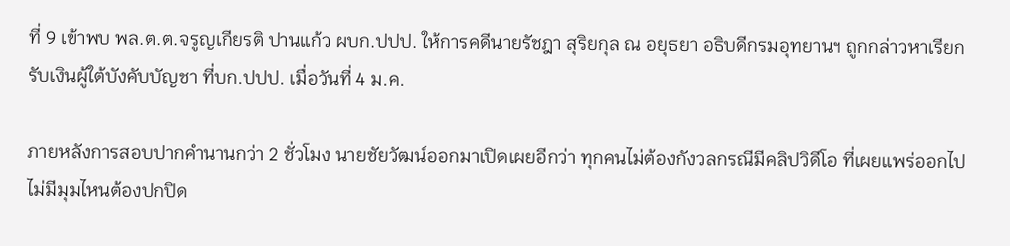ที่ 9 เข้าพบ พล.ต.ต.จรูญเกียรติ ปานแก้ว ผบก.ปปป. ให้การคดีนายรัชฎา สุริยกุล ณ อยุธยา อธิบดีกรมอุทยานฯ ถูกกล่าวหาเรียกรับเงินผู้ใต้บังคับบัญชา ที่บก.ปปป. เมื่อวันที่ 4 ม.ค.

ภายหลังการสอบปากคำนานกว่า 2 ชั่วโมง นายชัยวัฒน์ออกมาเปิดเผยอีกว่า ทุกคนไม่ต้องกังวลกรณีมีคลิปวิดีโอ ที่เผยแพร่ออกไป ไม่มีมุมไหนต้องปกปิด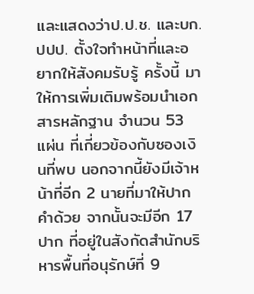และแสดงว่าป.ป.ช. และบก.ปปป. ตั้งใจทำหน้าที่และอยากให้สังคมรับรู้ ครั้งนี้ มาให้การเพิ่มเติมพร้อมนำเอกสารหลักฐาน จำนวน 53 แผ่น ที่เกี่ยวข้องกับซองเงินที่พบ นอกจากนี้ยังมีเจ้าหน้าที่อีก 2 นายที่มาให้ปากคำด้วย จากนั้นจะมีอีก 17 ปาก ที่อยู่ในสังกัดสำนักบริหารพื้นที่อนุรักษ์ที่ 9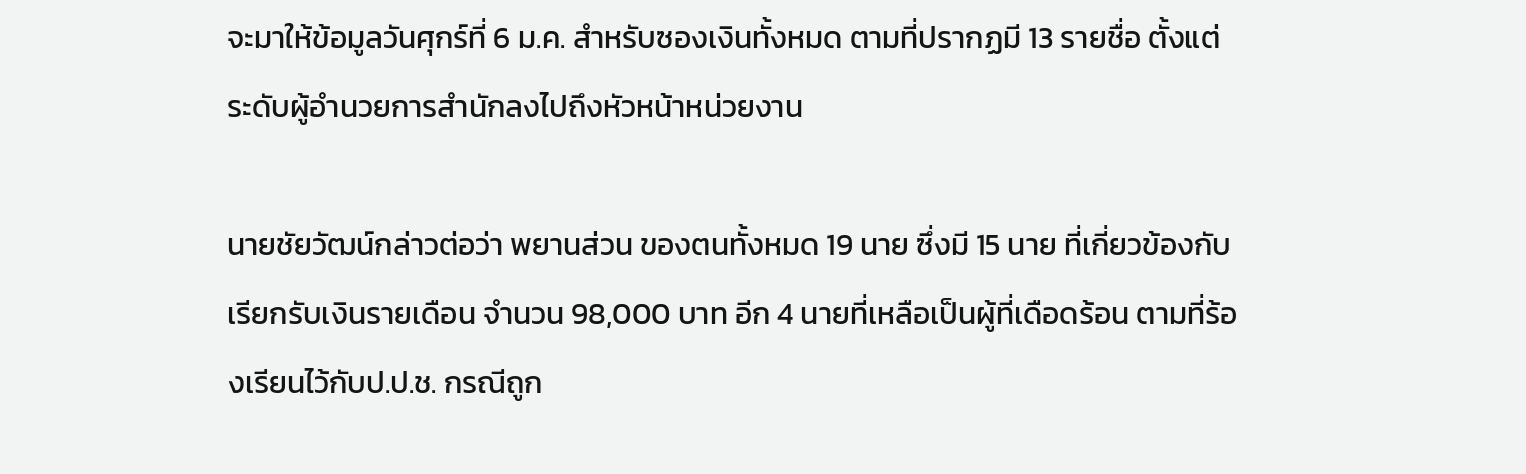จะมาให้ข้อมูลวันศุกร์ที่ 6 ม.ค. สำหรับซองเงินทั้งหมด ตามที่ปรากฏมี 13 รายชื่อ ตั้งแต่ระดับผู้อำนวยการสำนักลงไปถึงหัวหน้าหน่วยงาน

นายชัยวัฒน์กล่าวต่อว่า พยานส่วน ของตนทั้งหมด 19 นาย ซึ่งมี 15 นาย ที่เกี่ยวข้องกับเรียกรับเงินรายเดือน จำนวน 98,000 บาท อีก 4 นายที่เหลือเป็นผู้ที่เดือดร้อน ตามที่ร้องเรียนไว้กับป.ป.ช. กรณีถูก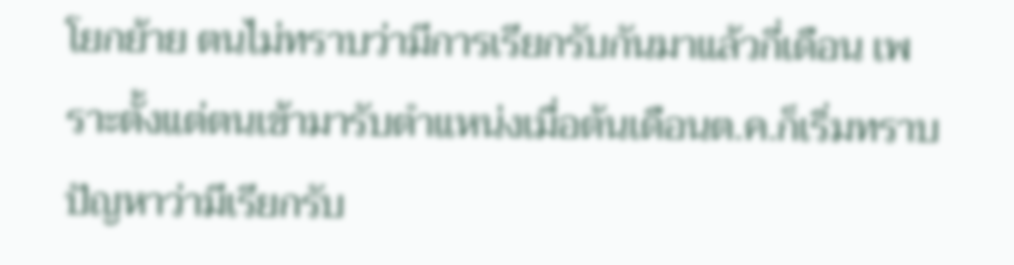โยกย้าย ตนไม่ทราบว่ามีการเรียกรับกันมาแล้วกี่เดือน เพราะตั้งแต่ตนเข้ามารับตำแหน่งเมื่อต้นเดือนต.ค.ก็เริ่มทราบปัญหาว่ามีเรียกรับ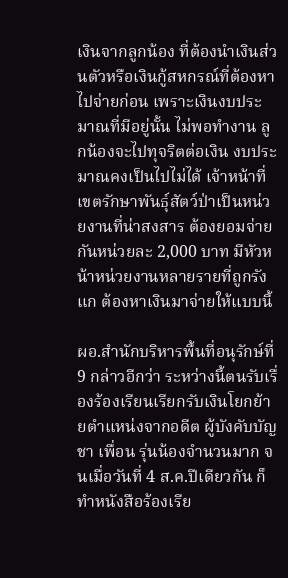เงินจากลูกน้อง ที่ต้องนำเงินส่วนตัวหรือเงินกู้สหกรณ์ที่ต้องหาไปจ่ายก่อน เพราะเงินงบประมาณที่มีอยู่นั้น ไม่พอทำงาน ลูกน้องจะไปทุจริตต่อเงิน งบประมาณคงเป็นไปไม่ได้ เจ้าหน้าที่เขตรักษาพันธุ์สัตว์ป่าเป็นหน่วยงานที่น่าสงสาร ต้องยอมจ่ายกันหน่วยละ 2,000 บาท มีหัวหน้าหน่วยงานหลายรายที่ถูกรังแก ต้องหาเงินมาจ่ายให้แบบนี้

ผอ.สำนักบริหารพื้นที่อนุรักษ์ที่ 9 กล่าวอีกว่า ระหว่างนี้ตนรับเรื่องร้องเรียนเรียกรับเงินโยกย้ายตำแหน่งจากอดีต ผู้บังคับบัญชา เพื่อน รุ่นน้องจำนวนมาก จนเมื่อวันที่ 4 ส.ค.ปีเดียวกัน ก็ทำหนังสือร้องเรีย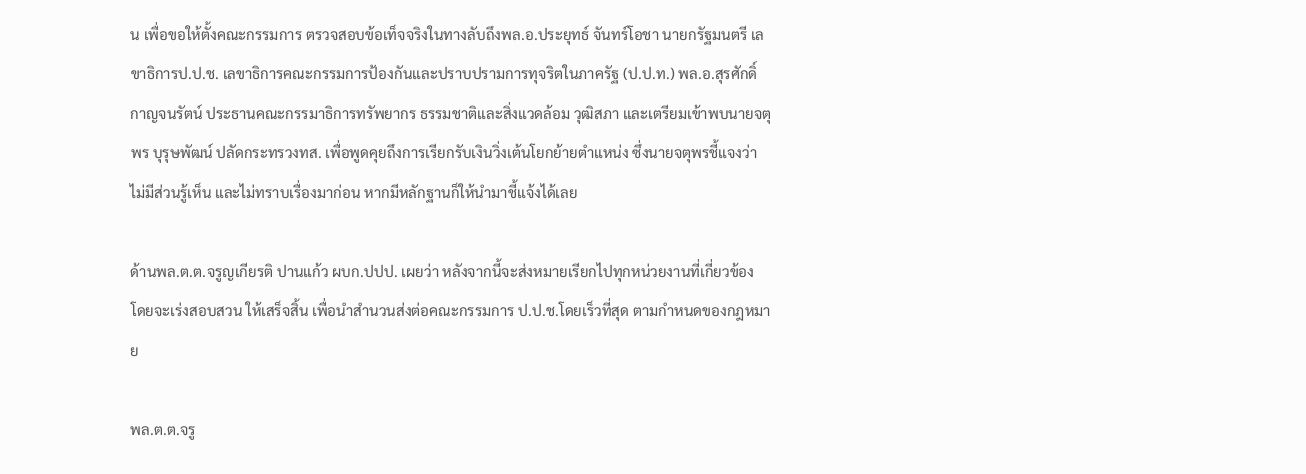น เพื่อขอให้ตั้งคณะกรรมการ ตรวจสอบข้อเท็จจริงในทางลับถึงพล.อ.ประยุทธ์ จันทร์โอชา นายกรัฐมนตรี เลขาธิการป.ป.ช. เลขาธิการคณะกรรมการป้องกันและปราบปรามการทุจริตในภาครัฐ (ป.ป.ท.) พล.อ.สุรศักดิ์ กาญจนรัตน์ ประธานคณะกรรมาธิการทรัพยากร ธรรมชาติและสิ่งแวดล้อม วุฒิสภา และเตรียมเข้าพบนายจตุพร บุรุษพัฒน์ ปลัดกระทรวงทส. เพื่อพูดคุยถึงการเรียกรับเงินวิ่งเต้นโยกย้ายตำแหน่ง ซึ่งนายจตุพรชี้แจงว่าไม่มีส่วนรู้เห็น และไม่ทราบเรื่องมาก่อน หากมีหลักฐานก็ให้นำมาชี้แจ้งได้เลย

ด้านพล.ต.ต.จรูญเกียรติ ปานแก้ว ผบก.ปปป. เผยว่า หลังจากนี้จะส่งหมายเรียกไปทุกหน่วยงานที่เกี่ยวข้อง โดยจะเร่งสอบสวน ให้เสร็จสิ้น เพื่อนำสำนวนส่งต่อคณะกรรมการ ป.ป.ช.โดยเร็วที่สุด ตามกำหนดของกฎหมาย

พล.ต.ต.จรู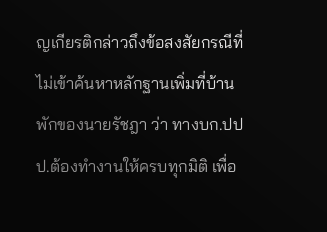ญเกียรติกล่าวถึงข้อสงสัยกรณีที่ไม่เข้าค้นหาหลักฐานเพิ่มที่บ้านพักของนายรัชฎา ว่า ทางบก.ปปป.ต้องทำงานให้ครบทุกมิติ เพื่อ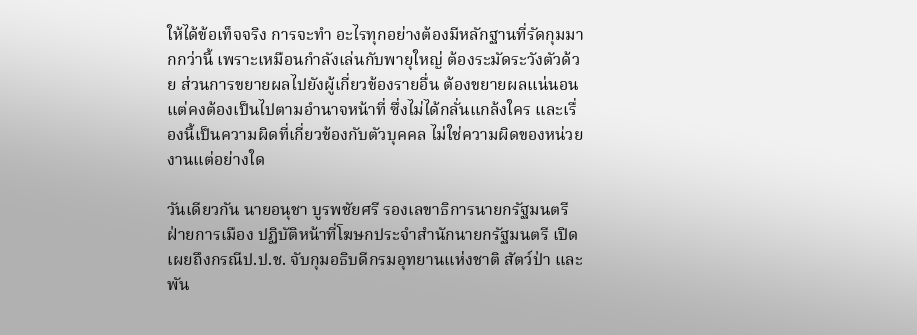ให้ได้ข้อเท็จจริง การจะทำ อะไรทุกอย่างต้องมีหลักฐานที่รัดกุมมากกว่านี้ เพราะเหมือนกำลังเล่นกับพายุใหญ่ ต้องระมัดระวังตัวด้วย ส่วนการขยายผลไปยังผู้เกี่ยวข้องรายอื่น ต้องขยายผลแน่นอน แต่คงต้องเป็นไปตามอำนาจหน้าที่ ซึ่งไม่ได้กลั่นแกล้งใคร และเรื่องนี้เป็นความผิดที่เกี่ยวข้องกับตัวบุคคล ไม่ใช่ความผิดของหน่วยงานแต่อย่างใด

วันเดียวกัน นายอนุชา บูรพชัยศรี รองเลขาธิการนายกรัฐมนตรีฝ่ายการเมือง ปฏิบัติหน้าที่โฆษกประจำสำนักนายกรัฐมนตรี เปิดเผยถึงกรณีป.ป.ช. จับกุมอธิบดีกรมอุทยานแห่งชาติ สัตว์ป่า และพัน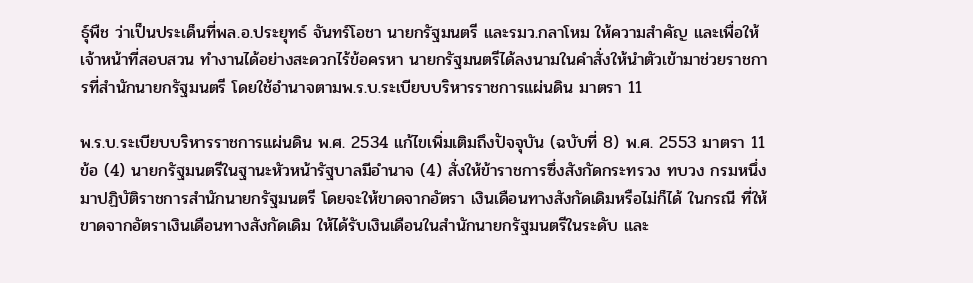ธุ์พืช ว่าเป็นประเด็นที่พล.อ.ประยุทธ์ จันทร์โอชา นายกรัฐมนตรี และรมว.กลาโหม ให้ความสำคัญ และเพื่อให้เจ้าหน้าที่สอบสวน ทำงานได้อย่างสะดวกไร้ข้อครหา นายกรัฐมนตรีได้ลงนามในคำสั่งให้นำตัวเข้ามาช่วยราชการที่สำนักนายกรัฐมนตรี โดยใช้อำนาจตามพ.ร.บ.ระเบียบบริหารราชการแผ่นดิน มาตรา 11

พ.ร.บ.ระเบียบบริหารราชการแผ่นดิน พ.ศ. 2534 แก้ไขเพิ่มเติมถึงปัจจุบัน (ฉบับที่ 8) พ.ศ. 2553 มาตรา 11 ข้อ (4) นายกรัฐมนตรีในฐานะหัวหน้ารัฐบาลมีอำนาจ (4) สั่งให้ข้าราชการซึ่งสังกัดกระทรวง ทบวง กรมหนึ่งมาปฏิบัติราชการสำนักนายกรัฐมนตรี โดยจะให้ขาดจากอัตรา เงินเดือนทางสังกัดเดิมหรือไม่ก็ได้ ในกรณี ที่ให้ขาดจากอัตราเงินเดือนทางสังกัดเดิม ให้ได้รับเงินเดือนในสำนักนายกรัฐมนตรีในระดับ และ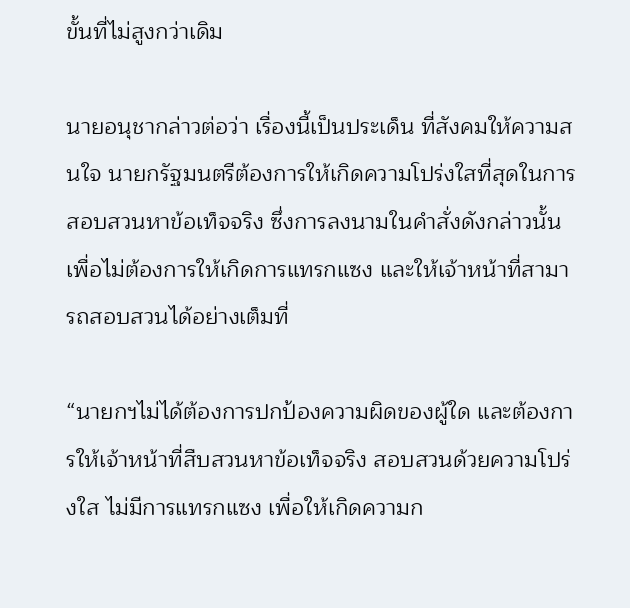ขั้นที่ไม่สูงกว่าเดิม

นายอนุชากล่าวต่อว่า เรื่องนี้เป็นประเด็น ที่สังคมให้ความสนใจ นายกรัฐมนตรีต้องการให้เกิดความโปร่งใสที่สุดในการสอบสวนหาข้อเท็จจริง ซึ่งการลงนามในคำสั่งดังกล่าวนั้น เพื่อไม่ต้องการให้เกิดการแทรกแซง และให้เจ้าหน้าที่สามารถสอบสวนได้อย่างเต็มที่

“นายกฯไม่ได้ต้องการปกป้องความผิดของผู้ใด และต้องการให้เจ้าหน้าที่สืบสวนหาข้อเท็จจริง สอบสวนด้วยความโปร่งใส ไม่มีการแทรกแซง เพื่อให้เกิดความก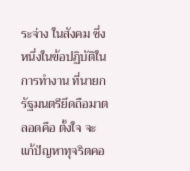ระจ่าง ในสังคม ซึ่งหนึ่งในข้อปฏิบัติในการทำงาน ที่นายกรัฐมนตรียึดถือมาตลอดคือ ตั้งใจ จะแก้ปัญหาทุจริตคอ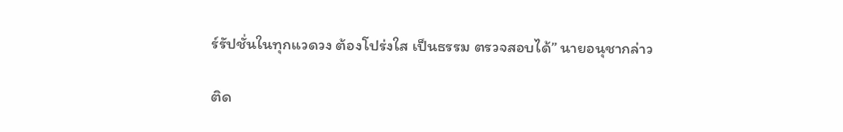ร์รัปชั่นในทุกแวดวง ต้องโปร่งใส เป็นธรรม ตรวจสอบได้” นายอนุชากล่าว

ติด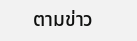ตามข่าว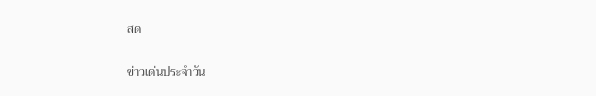สด

ข่าวเด่นประจำวัน